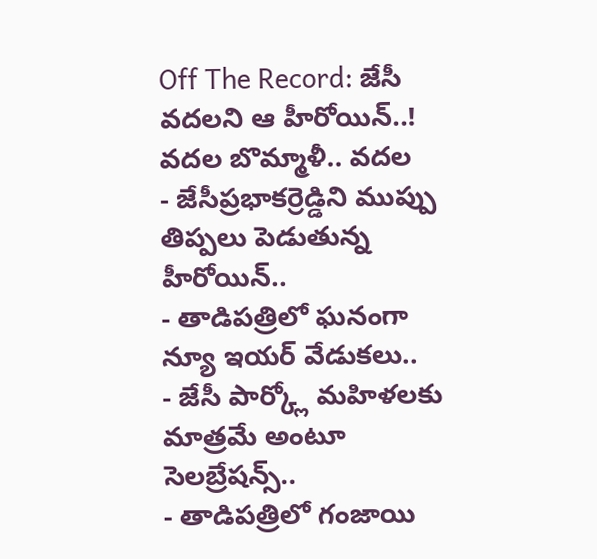Off The Record: జేసీ వదలని ఆ హీరోయిన్..! వదల బొమ్మాళీ.. వదల
- జేసీప్రభాకర్రెడ్డిని ముప్పు తిప్పలు పెడుతున్న హీరోయిన్..
- తాడిపత్రిలో ఘనంగా న్యూ ఇయర్ వేడుకలు..
- జేసీ పార్క్లో మహిళలకు మాత్రమే అంటూ సెలబ్రేషన్స్..
- తాడిపత్రిలో గంజాయి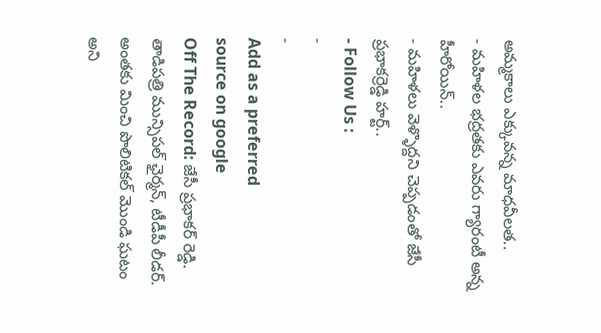అమ్మకాలు ఎక్కువన్న మాధవీలత..
- మహిళల భద్రతకు ఎవరు గ్యారంటీ అన్న హీరోయిన్..
- మహిళలు వెళ్ళొద్దని చెప్పడంతో జేసీ ప్రభాకర్రెడ్డి హర్ట్..
- Follow Us :
-
-
Add as a preferred
source on google
Off The Record: జేసీ ప్రభాకర్ రెడ్డి. తాడిపత్రి మున్సిపల్ ఛైర్మన్, టీడీపీ లీడర్. అంతకు మించి పొలిటికల్ మొండి ఘటం అని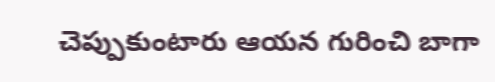చెప్పుకుంటారు ఆయన గురించి బాగా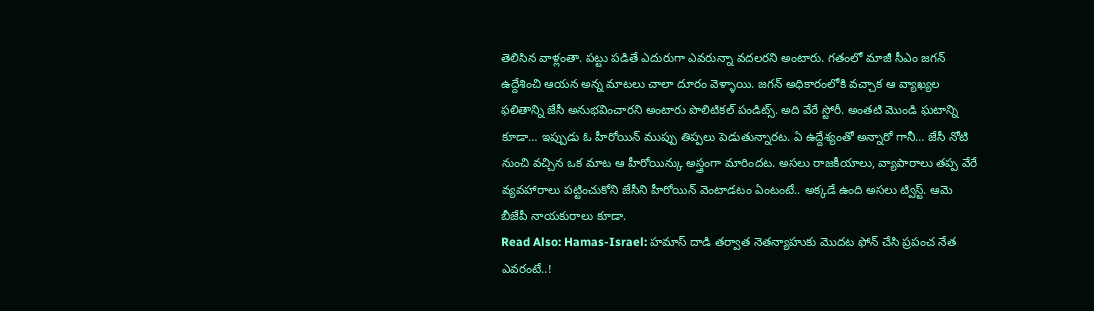తెలిసిన వాళ్లంతా. పట్టు పడితే ఎదురుగా ఎవరున్నా వదలరని అంటారు. గతంలో మాజీ సీఎం జగన్ ఉద్దేశించి ఆయన అన్న మాటలు చాలా దూరం వెళ్ళాయి. జగన్ అధికారంలోకి వచ్చాక ఆ వ్యాఖ్యల ఫలితాన్ని జేసీ అనుభవించారని అంటారు పొలిటికల్ పండిట్స్. అది వేరే స్టోరీ. అంతటి మొండి ఘటాన్ని కూడా… ఇప్పుడు ఓ హీరోయిన్ ముప్పు తిప్పలు పెడుతున్నారట. ఏ ఉద్దేశ్యంతో అన్నారో గానీ… జేసీ నోటి నుంచి వచ్చిన ఒక మాట ఆ హీరోయిన్కు అస్త్రంగా మారిందట. అసలు రాజకీయాలు, వ్యాపారాలు తప్ప వేరే వ్యవహారాలు పట్టించుకోని జేసీని హీరోయిన్ వెంటాడటం ఏంటంటే.. అక్కడే ఉంది అసలు ట్విస్ట్. ఆమె బీజేపీ నాయకురాలు కూడా.
Read Also: Hamas-Israel: హమాస్ దాడి తర్వాత నెతన్యాహుకు మొదట ఫోన్ చేసి ప్రపంచ నేత ఎవరంటే..!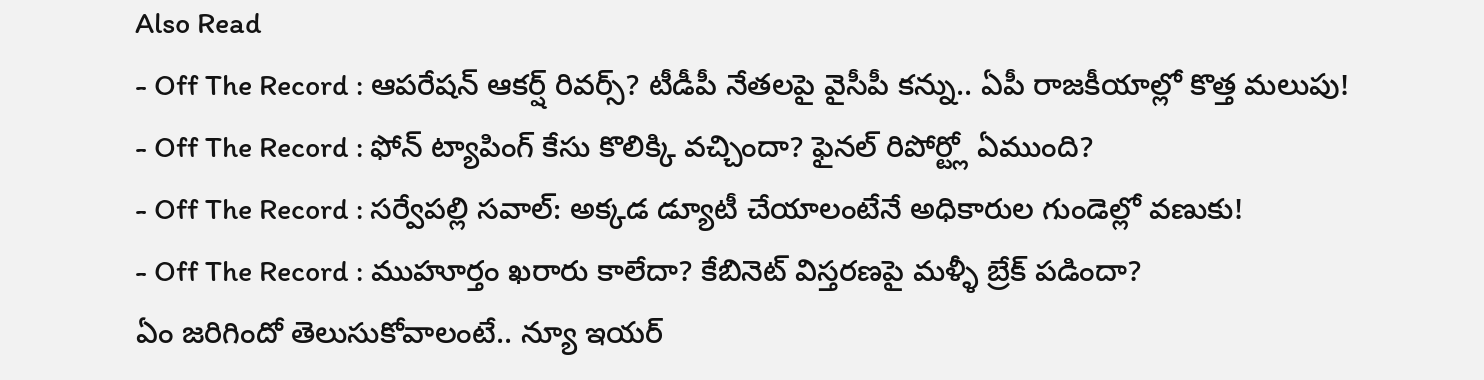Also Read
- Off The Record : ఆపరేషన్ ఆకర్ష్ రివర్స్? టీడీపీ నేతలపై వైసీపీ కన్ను.. ఏపీ రాజకీయాల్లో కొత్త మలుపు!
- Off The Record : ఫోన్ ట్యాపింగ్ కేసు కొలిక్కి వచ్చిందా? ఫైనల్ రిపోర్ట్లో ఏముంది?
- Off The Record : సర్వేపల్లి సవాల్: అక్కడ డ్యూటీ చేయాలంటేనే అధికారుల గుండెల్లో వణుకు!
- Off The Record : ముహూర్తం ఖరారు కాలేదా? కేబినెట్ విస్తరణపై మళ్ళీ బ్రేక్ పడిందా?
ఏం జరిగిందో తెలుసుకోవాలంటే.. న్యూ ఇయర్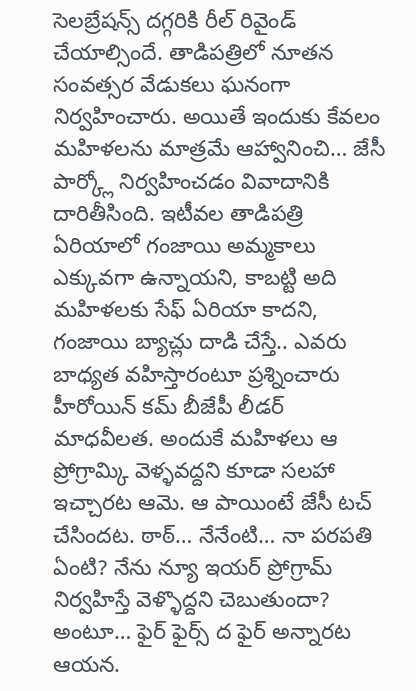సెలబ్రేషన్స్ దగ్గరికి రీల్ రివైండ్ చేయాల్సిందే. తాడిపత్రిలో నూతన సంవత్సర వేడుకలు ఘనంగా నిర్వహించారు. అయితే ఇందుకు కేవలం మహిళలను మాత్రమే ఆహ్వానించి… జేసీ పార్క్లో నిర్వహించడం వివాదానికి దారితీసింది. ఇటీవల తాడిపత్రి ఏరియాలో గంజాయి అమ్మకాలు ఎక్కువగా ఉన్నాయని, కాబట్టి అది మహిళలకు సేఫ్ ఏరియా కాదని, గంజాయి బ్యాచ్లు దాడి చేస్తే.. ఎవరు బాధ్యత వహిస్తారంటూ ప్రశ్నించారు హీరోయిన్ కమ్ బీజేపీ లీడర్ మాధవీలత. అందుకే మహిళలు ఆ ప్రోగ్రామ్కి వెళ్ళవద్దని కూడా సలహా ఇచ్చారట ఆమె. ఆ పాయింటే జేసీ టచ్ చేసిందట. ఠాఠ్… నేనేంటి… నా పరపతి ఏంటి? నేను న్యూ ఇయర్ ప్రోగ్రామ్ నిర్వహిస్తే వెళ్ళొద్దని చెబుతుందా? అంటూ… ఫైర్ ఫైర్స్ ద ఫైర్ అన్నారట ఆయన.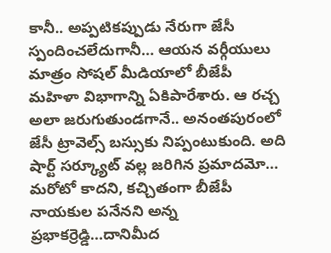కానీ.. అప్పటికప్పుడు నేరుగా జేసీ స్పందించలేదుగానీ… ఆయన వర్గీయులు మాత్రం సోషల్ మీడియాలో బీజేపీ మహిళా విభాగాన్ని ఏకిపారేశారు. ఆ రచ్చ అలా జరుగుతుండగానే.. అనంతపురంలో జేసీ ట్రావెల్స్ బస్సుకు నిప్పంటుకుంది. అది షార్ట్ సర్క్యూట్ వల్ల జరిగిన ప్రమాదమో… మరోటో కాదని, కచ్చితంగా బీజేపీ నాయకుల పనేనని అన్న ప్రభాకర్రెడ్డి…దానిమీద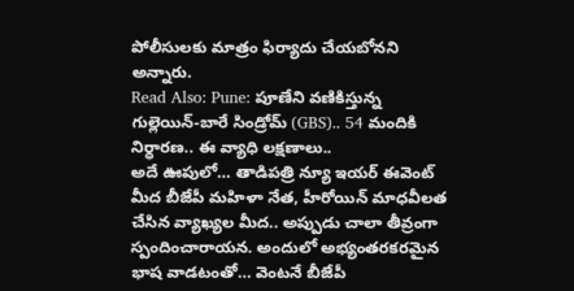పోలీసులకు మాత్రం ఫిర్యాదు చేయబోనని అన్నారు.
Read Also: Pune: పూణేని వణికిస్తున్న గుల్లెయిన్-బారే సిండ్రోమ్ (GBS).. 54 మందికి నిర్ధారణ.. ఈ వ్యాధి లక్షణాలు..
అదే ఊపులో… తాడిపత్రి న్యూ ఇయర్ ఈవెంట్ మీద బీజేపీ మహిళా నేత, హీరోయిన్ మాధవీలత చేసిన వ్యాఖ్యల మీద.. అప్పుడు చాలా తీవ్రంగా స్పందించారాయన. అందులో అభ్యంతరకరమైన భాష వాడటంతో… వెంటనే బీజేపీ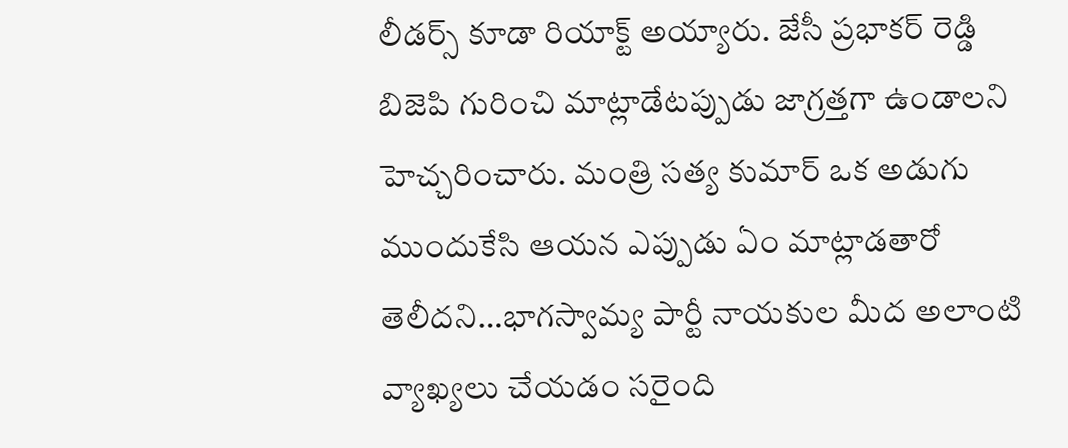లీడర్స్ కూడా రియాక్ట్ అయ్యారు. జేసీ ప్రభాకర్ రెడ్డి బిజెపి గురించి మాట్లాడేటప్పుడు జాగ్రత్తగా ఉండాలని హెచ్చరించారు. మంత్రి సత్య కుమార్ ఒక అడుగు ముందుకేసి ఆయన ఎప్పుడు ఏం మాట్లాడతారో తెలీదని…భాగస్వామ్య పార్టీ నాయకుల మీద అలాంటి వ్యాఖ్యలు చేయడం సరైంది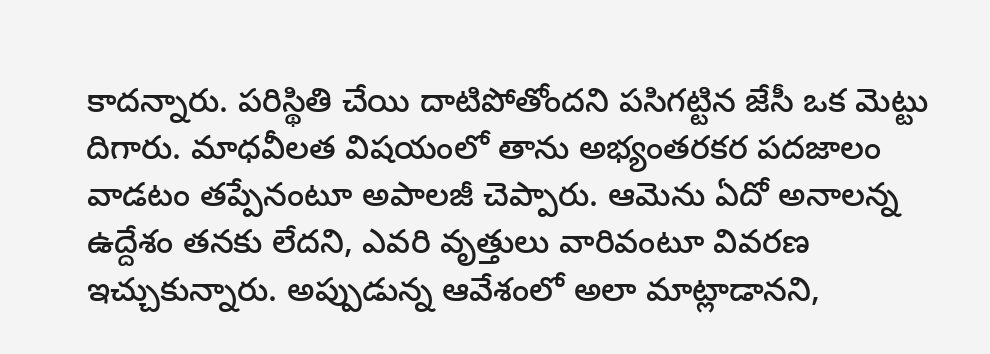కాదన్నారు. పరిస్థితి చేయి దాటిపోతోందని పసిగట్టిన జేసీ ఒక మెట్టు దిగారు. మాధవీలత విషయంలో తాను అభ్యంతరకర పదజాలం వాడటం తప్పేనంటూ అపాలజీ చెప్పారు. ఆమెను ఏదో అనాలన్న ఉద్దేశం తనకు లేదని, ఎవరి వృత్తులు వారివంటూ వివరణ ఇచ్చుకున్నారు. అప్పుడున్న ఆవేశంలో అలా మాట్లాడానని,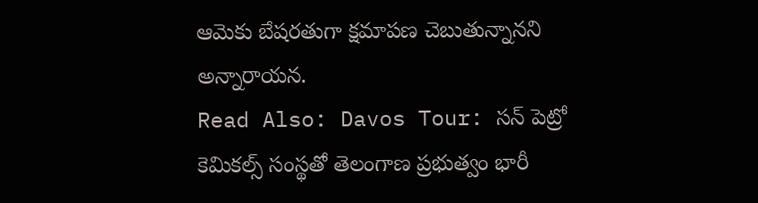ఆమెకు బేషరతుగా క్షమాపణ చెబుతున్నానని అన్నారాయన.
Read Also: Davos Tour: సన్ పెట్రో కెమికల్స్ సంస్థతో తెలంగాణ ప్రభుత్వం భారీ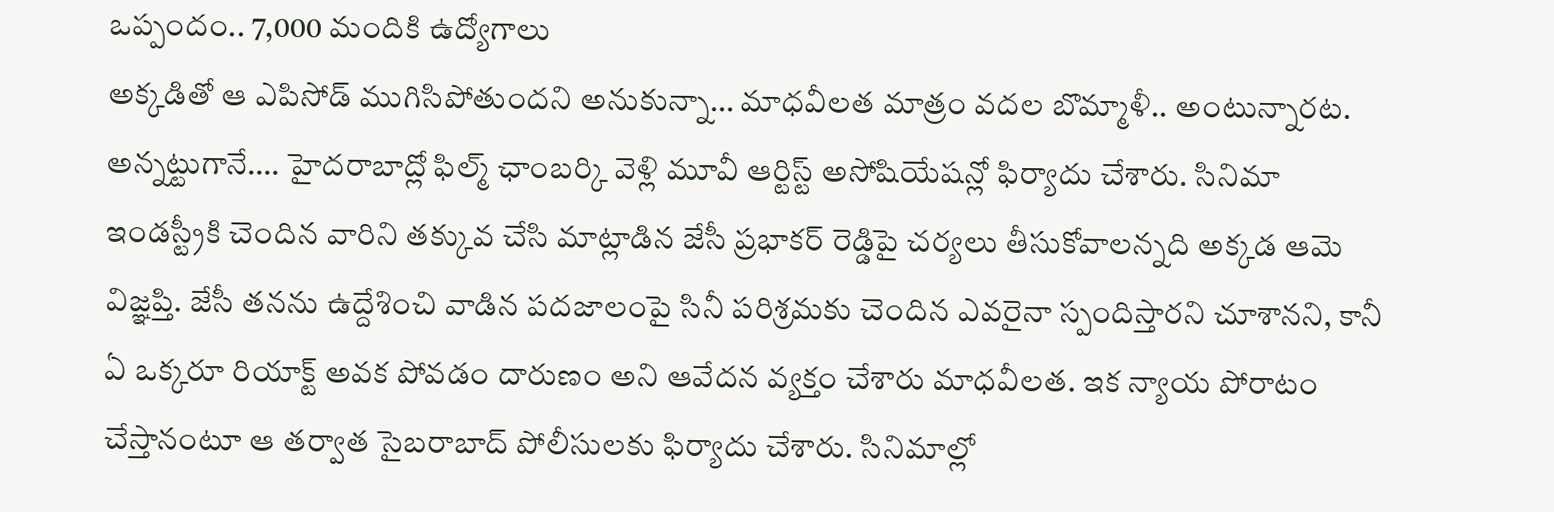ఒప్పందం.. 7,000 మందికి ఉద్యోగాలు
అక్కడితో ఆ ఎపిసోడ్ ముగిసిపోతుందని అనుకున్నా… మాధవీలత మాత్రం వదల బొమ్మాళీ.. అంటున్నారట. అన్నట్టుగానే…. హైదరాబాద్లో ఫిల్మ్ ఛాంబర్కి వెళ్లి మూవీ ఆర్టిస్ట్ అసోషియేషన్లో ఫిర్యాదు చేశారు. సినిమా ఇండస్ట్రీకి చెందిన వారిని తక్కువ చేసి మాట్లాడిన జేసీ ప్రభాకర్ రెడ్డిపై చర్యలు తీసుకోవాలన్నది అక్కడ ఆమె విజ్ఞప్తి. జేసీ తనను ఉద్దేశించి వాడిన పదజాలంపై సినీ పరిశ్రమకు చెందిన ఎవరైనా స్పందిస్తారని చూశానని, కానీ ఏ ఒక్కరూ రియాక్ట్ అవక పోవడం దారుణం అని ఆవేదన వ్యక్తం చేశారు మాధవీలత. ఇక న్యాయ పోరాటం చేస్తానంటూ ఆ తర్వాత సైబరాబాద్ పోలీసులకు ఫిర్యాదు చేశారు. సినిమాల్లో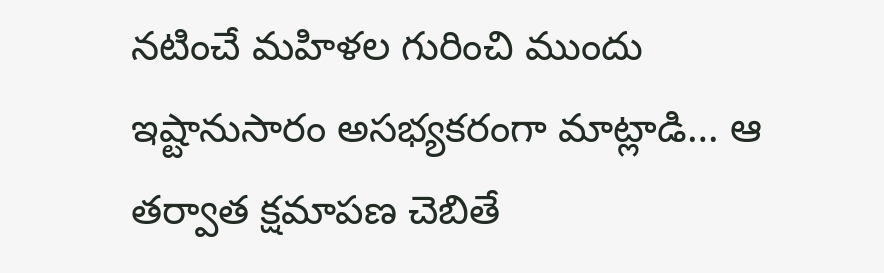నటించే మహిళల గురించి ముందు ఇష్టానుసారం అసభ్యకరంగా మాట్లాడి… ఆ తర్వాత క్షమాపణ చెబితే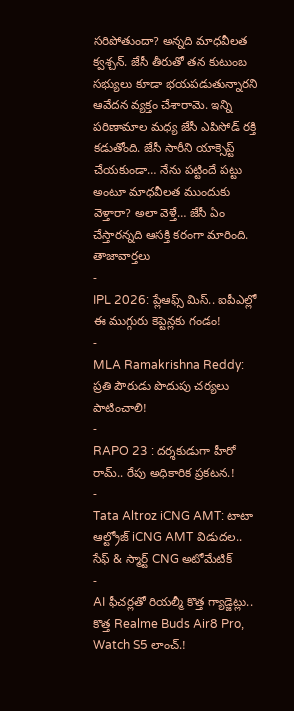సరిపోతుందా? అన్నది మాధవీలత క్వశ్చన్. జేసీ తీరుతో తన కుటుంబ సభ్యులు కూడా భయపడుతున్నారని ఆవేదన వ్యక్తం చేశారామె. ఇన్ని పరిణామాల మధ్య జేసీ ఎపిసోడ్ రక్తి కడుతోంది. జేసీ సారీని యాక్సెప్ట్ చేయకుండా… నేను పట్టిందే పట్టు అంటూ మాధవీలత ముందుకు వెళ్తారా? అలా వెళ్తే… జేసీ ఏం చేస్తారన్నది ఆసక్తి కరంగా మారింది.
తాజావార్తలు
-
IPL 2026: ప్లేఆఫ్స్ మిస్.. ఐపీఎల్లో ఈ ముగ్గురు కెప్టెన్లకు గండం!
-
MLA Ramakrishna Reddy: ప్రతి పౌరుడు పొదుపు చర్యలు పాటించాలి!
-
RAPO 23 : దర్శకుడుగా హీరో రామ్.. రేపు అధికారిక ప్రకటన.!
-
Tata Altroz iCNG AMT: టాటా ఆల్ట్రోజ్ iCNG AMT విడుదల.. సేఫ్ & స్మార్ట్ CNG అటోమేటిక్
-
AI ఫీచర్లతో రియల్మీ కొత్త గ్యాడ్జెట్లు.. కొత్త Realme Buds Air8 Pro, Watch S5 లాంచ్.!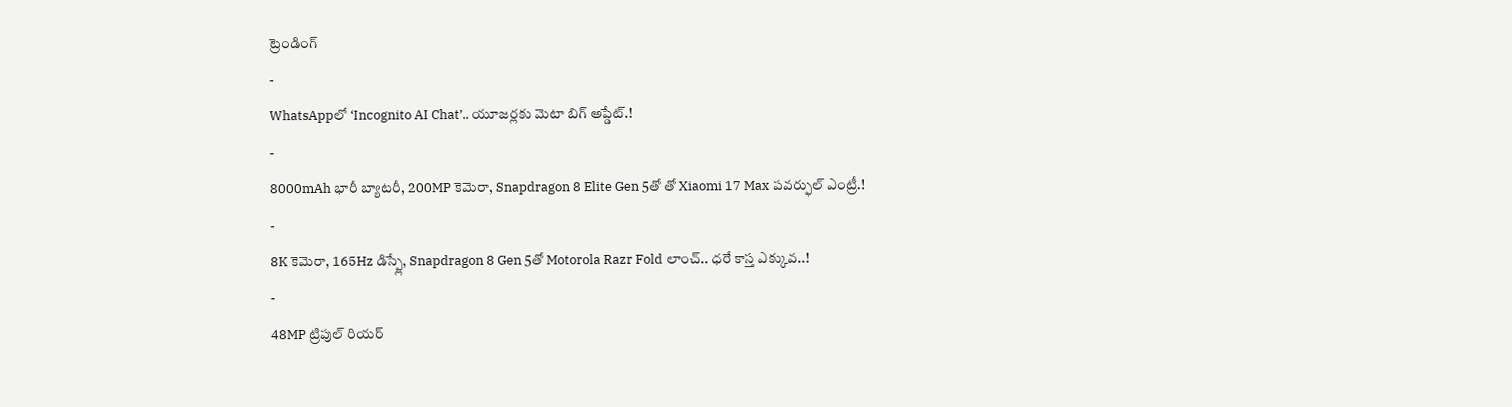ట్రెండింగ్
-
WhatsAppలో ‘Incognito AI Chat’.. యూజర్లకు మెటా బిగ్ అప్డేట్.!
-
8000mAh భారీ బ్యాటరీ, 200MP కెమెరా, Snapdragon 8 Elite Gen 5తో తో Xiaomi 17 Max పవర్ఫుల్ ఎంట్రీ.!
-
8K కెమెరా, 165Hz డిస్ప్లే, Snapdragon 8 Gen 5తో Motorola Razr Fold లాంచ్.. ధరే కాస్త ఎక్కువ..!
-
48MP ట్రిపుల్ రియర్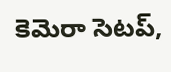కెమెరా సెటప్,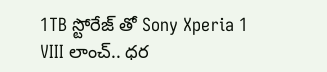1TB స్టోరేజ్ తో Sony Xperia 1 VIII లాంచ్.. ధర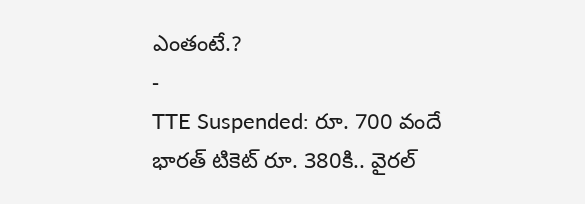ఎంతంటే.?
-
TTE Suspended: రూ. 700 వందే భారత్ టికెట్ రూ. 380కి.. వైరల్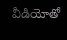వీడియోతో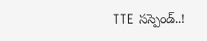TTE సస్పెండ్..!